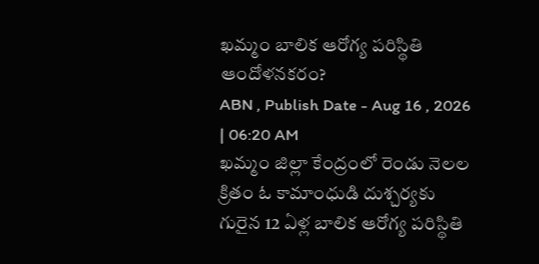ఖమ్మం బాలిక ఆరోగ్య పరిస్థితి ఆందోళనకరం?
ABN , Publish Date - Aug 16 , 2026 | 06:20 AM
ఖమ్మం జిల్లా కేంద్రంలో రెండు నెలల క్రితం ఓ కామాంధుడి దుశ్చర్యకు గురైన 12 ఏళ్ల బాలిక ఆరోగ్య పరిస్థితి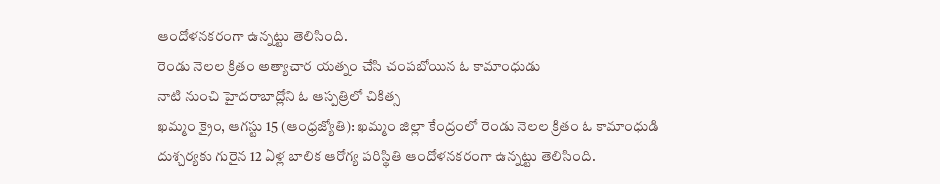ఆందోళనకరంగా ఉన్నట్టు తెలిసింది.
రెండు నెలల క్రితం అత్యాచార యత్నం చేసి చంపబోయిన ఓ కామాంధుడు
నాటి నుంచి హైదరాబాద్లోని ఓ ఆస్పత్రిలో చికిత్స
ఖమ్మం క్రైం, ఆగస్టు 15 (ఆంధ్రజ్యోతి): ఖమ్మం జిల్లా కేంద్రంలో రెండు నెలల క్రితం ఓ కామాంధుడి దుశ్చర్యకు గురైన 12 ఏళ్ల బాలిక ఆరోగ్య పరిస్థితి ఆందోళనకరంగా ఉన్నట్టు తెలిసింది.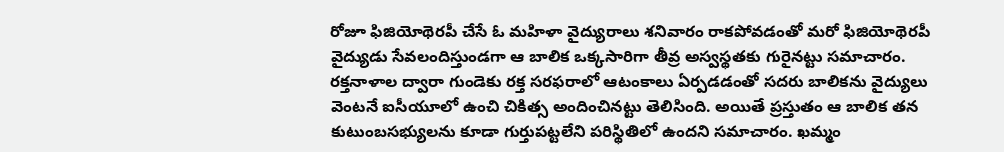రోజూ ఫిజియోథెరపీ చేసే ఓ మహిళా వైద్యురాలు శనివారం రాకపోవడంతో మరో ఫిజియోథెరపీ వైద్యుడు సేవలందిస్తుండగా ఆ బాలిక ఒక్కసారిగా తీవ్ర అస్వస్థతకు గురైనట్టు సమాచారం. రక్తనాళాల ద్వారా గుండెకు రక్త సరఫరాలో ఆటంకాలు ఏర్పడడంతో సదరు బాలికను వైద్యులు వెంటనే ఐసీయూలో ఉంచి చికిత్స అందించినట్టు తెలిసింది. అయితే ప్రస్తుతం ఆ బాలిక తన కుటుంబసభ్యులను కూడా గుర్తుపట్టలేని పరిస్థితిలో ఉందని సమాచారం. ఖమ్మం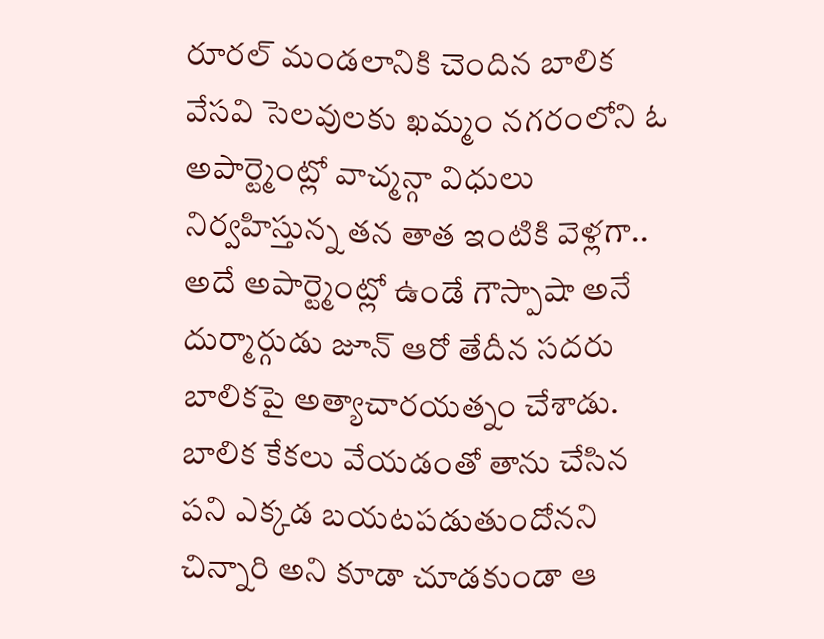రూరల్ మండలానికి చెందిన బాలిక వేసవి సెలవులకు ఖమ్మం నగరంలోని ఓ అపార్ట్మెంట్లో వాచ్మన్గా విధులు నిర్వహిస్తున్న తన తాత ఇంటికి వెళ్లగా.. అదే అపార్ట్మెంట్లో ఉండే గౌస్పాషా అనే దుర్మార్గుడు జూన్ ఆరో తేదీన సదరు బాలికపై అత్యాచారయత్నం చేశాడు. బాలిక కేకలు వేయడంతో తాను చేసిన పని ఎక్కడ బయటపడుతుందోనని చిన్నారి అని కూడా చూడకుండా ఆ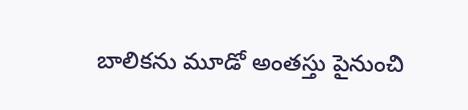బాలికను మూడో అంతస్తు పైనుంచి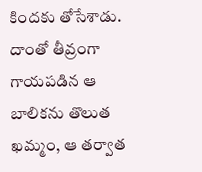కిందకు తోసేశాడు. దాంతో తీవ్రంగా గాయపడిన ఆ బాలికను తొలుత ఖమ్మం, ఆ తర్వాత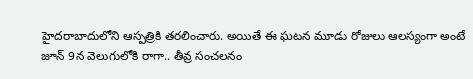హైదరాబాదులోని ఆస్పత్రికి తరలించారు. అయితే ఈ ఘటన మూడు రోజులు ఆలస్యంగా అంటే జూన్ 9న వెలుగులోకి రాగా.. తీవ్ర సంచలనం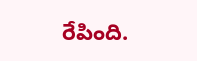రేపింది.